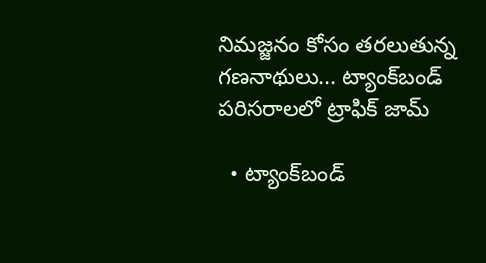నిమజ్జనం కోసం తరలుతున్న గణనాథులు... ట్యాంక్‌బండ్‌ పరిసరాలలో ట్రాఫిక్ జామ్

  • ట్యాంక్‌బండ్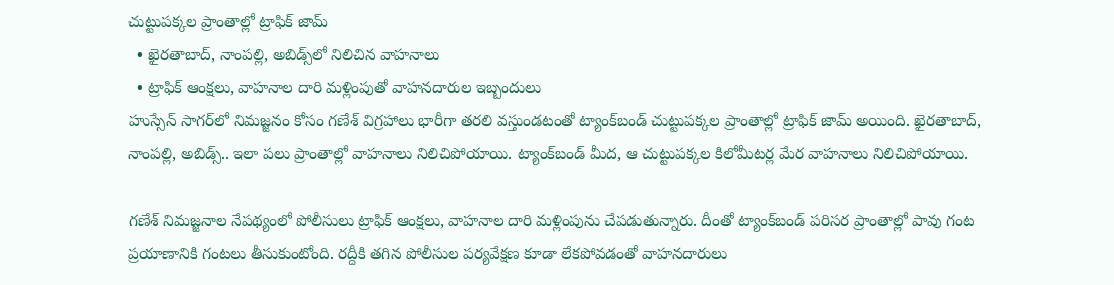చుట్టుపక్కల ప్రాంతాల్లో ట్రాఫిక్ జామ్
  • ఖైరతాబాద్, నాంపల్లి, అబిడ్స్‌లో నిలిచిన వాహనాలు
  • ట్రాఫిక్ ఆంక్షలు, వాహనాల దారి మళ్లింపుతో వాహనదారుల ఇబ్బందులు
హుస్సేన్ సాగర్‌లో నిమజ్జనం కోసం గణేశ్ విగ్రహాలు భారీగా తరలి వస్తుండటంతో ట్యాంక్‌బండ్ చుట్టుపక్కల ప్రాంతాల్లో ట్రాఫిక్ జామ్ అయింది. ఖైరతాబాద్, నాంపల్లి, అబిడ్స్.. ఇలా పలు ప్రాంతాల్లో వాహనాలు నిలిచిపోయాయి. ట్యాంక్‌బండ్ మీద, ఆ చుట్టుపక్కల కిలోమీటర్ల మేర వాహనాలు నిలిచిపోయాయి.

గణేశ్ నిమజ్జనాల నేపథ్యంలో పోలీసులు ట్రాఫిక్ ఆంక్షలు, వాహనాల దారి మళ్లింపును చేపడుతున్నారు. దీంతో ట్యాంక్‌బండ్ పరిసర ప్రాంతాల్లో పావు గంట ప్రయాణానికి గంటలు తీసుకుంటోంది. రద్దీకి తగిన పోలీసుల పర్యవేక్షణ కూడా లేకపోవడంతో వాహనదారులు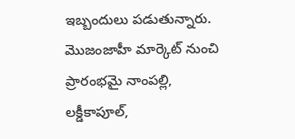ఇబ్బందులు పడుతున్నారు. మొజంజాహీ మార్కెట్ నుంచి ప్రారంభమై నాంపల్లి, లక్డీకాపూల్,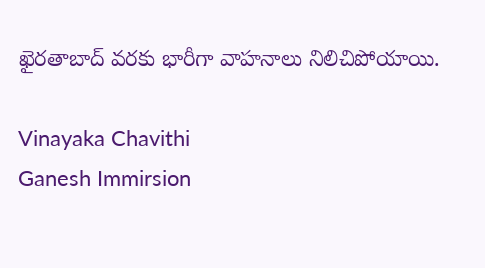ఖైరతాబాద్ వరకు భారీగా వాహనాలు నిలిచిపోయాయి.

Vinayaka Chavithi
Ganesh Immirsion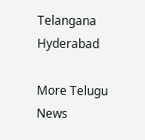Telangana
Hyderabad

More Telugu News